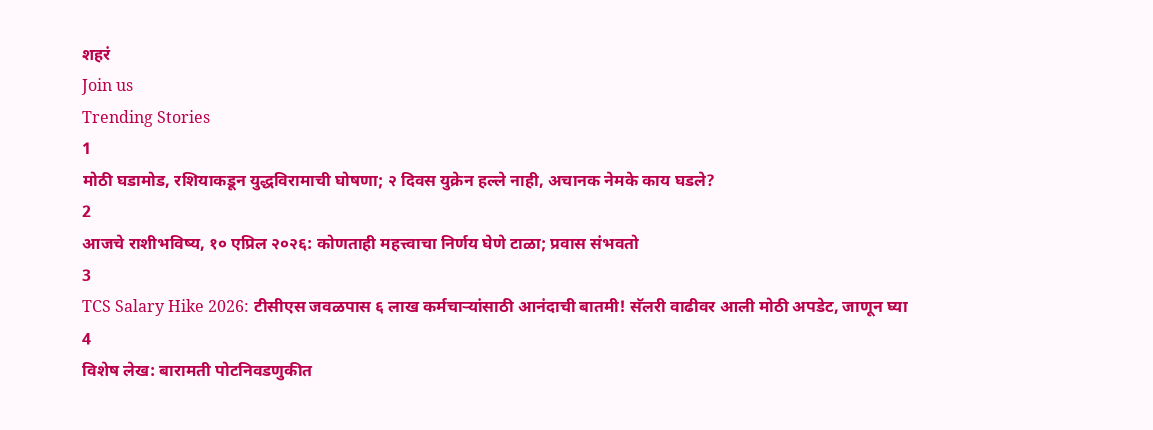शहरं
Join us
Trending Stories
1
मोठी घडामोड, रशियाकडून युद्धविरामाची घोषणा; २ दिवस युक्रेन हल्ले नाही, अचानक नेमके काय घडले?
2
आजचे राशीभविष्य, १० एप्रिल २०२६: कोणताही महत्त्वाचा निर्णय घेणे टाळा; प्रवास संभवतो
3
TCS Salary Hike 2026: टीसीएस जवळपास ६ लाख कर्मचाऱ्यांसाठी आनंदाची बातमी! सॅलरी वाढीवर आली मोठी अपडेट, जाणून घ्या
4
विशेष लेख: बारामती पोटनिवडणुकीत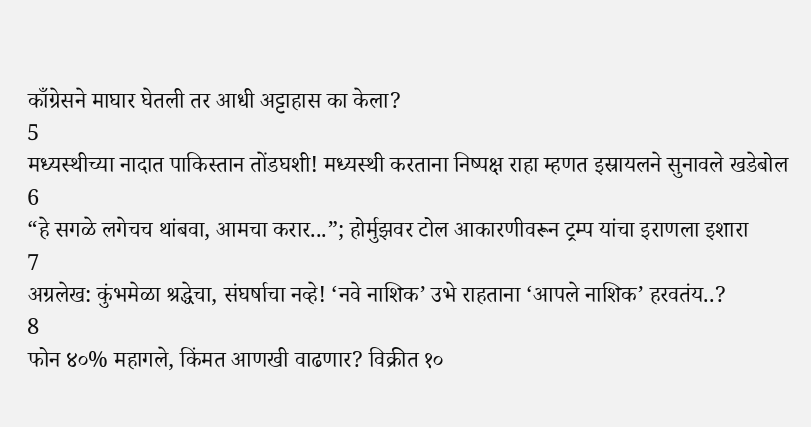काँग्रेसने माघार घेतली तर आधी अट्टाहास का केला?
5
मध्यस्थीच्या नादात पाकिस्तान तोंडघशी! मध्यस्थी करताना निष्पक्ष राहा म्हणत इस्रायलने सुनावले खडेबोल
6
“हे सगळे लगेचच थांबवा, आमचा करार...”; होर्मुझवर टोल आकारणीवरून ट्रम्प यांचा इराणला इशारा
7
अग्रलेख: कुंभमेळा श्रद्धेचा, संघर्षाचा नव्हे! ‘नवे नाशिक’ उभे राहताना ‘आपले नाशिक’ हरवतंय..?
8
फोन ४०% महागले, किंमत आणखी वाढणार? विक्रीत १०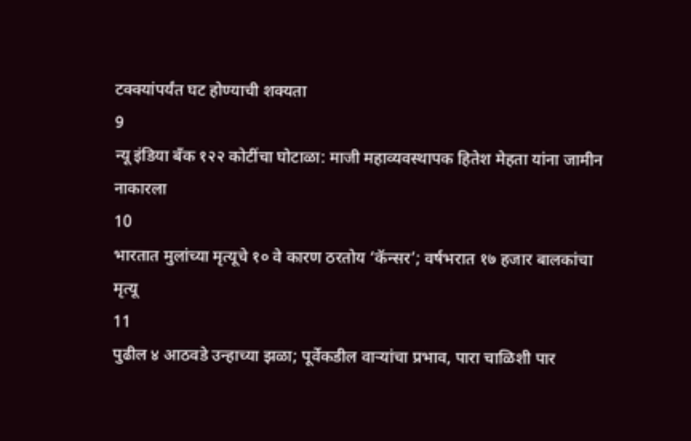टक्क्यांपर्यंत घट होण्याची शक्यता
9
न्यू इंडिया बँक १२२ कोटींचा घोटाळा: माजी महाव्यवस्थापक हितेश मेहता यांना जामीन नाकारला
10
भारतात मुलांच्या मृत्यूचे १० वे कारण ठरतोय ‘कॅन्सर’; वर्षभरात १७ हजार बालकांचा मृत्यू
11
पुढील ४ आठवडे उन्हाच्या झळा; पूर्वेकडील वाऱ्यांचा प्रभाव, पारा चाळिशी पार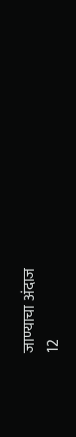जाण्याचा अंदाज
12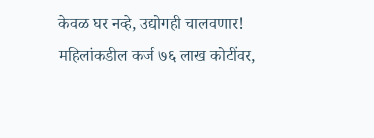केवळ घर नव्हे, उद्योगही चालवणार! महिलांकडील कर्ज ७६ लाख कोटींवर,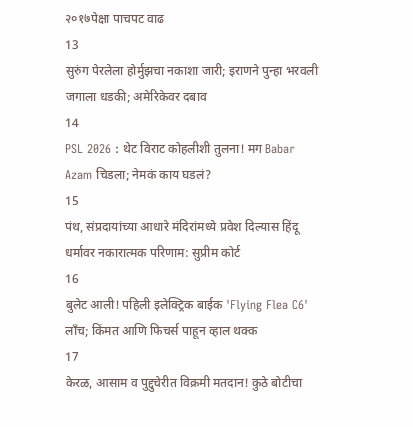२०१७पेक्षा पाचपट वाढ
13
सुरुंग पेरलेला होर्मुझचा नकाशा जारी; इराणने पुन्हा भरवली जगाला धडकी; अमेरिकेवर दबाव
14
PSL 2026 : थेट विराट कोहलीशी तुलना! मग Babar Azam चिडला; नेमकं काय घडलं?
15
पंथ, संप्रदायांच्या आधारे मंदिरांमध्ये प्रवेश दिल्यास हिंदू धर्मावर नकारात्मक परिणाम: सुप्रीम कोर्ट
16
बुलेट आली! पहिली इलेक्ट्रिक बाईक 'Flying Flea C6' लाँच; किंमत आणि फिचर्स पाहून व्हाल थक्क
17
केरळ, आसाम व पुद्दुचेरीत विक्रमी मतदान! कुठे बोटीचा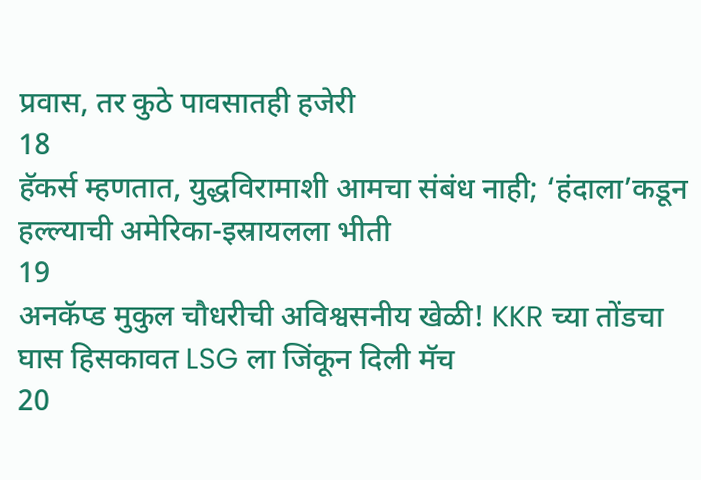प्रवास, तर कुठे पावसातही हजेरी
18
हॅकर्स म्हणतात, युद्धविरामाशी आमचा संबंध नाही; ‘हंदाला’कडून हल्ल्याची अमेरिका-इस्रायलला भीती
19
अनकॅप्ड मुकुल चौधरीची अविश्वसनीय खेळी! KKR च्या तोंडचा घास हिसकावत LSG ला जिंकून दिली मॅच
20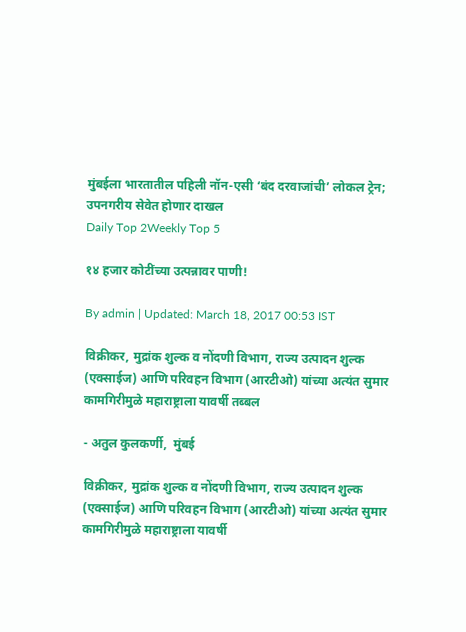मुंबईला भारतातील पहिली नॉन-एसी ‘बंद दरवाजांची’ लोकल ट्रेन; उपनगरीय सेवेत होणार दाखल
Daily Top 2Weekly Top 5

१४ हजार कोटींच्या उत्पन्नावर पाणी!

By admin | Updated: March 18, 2017 00:53 IST

विक्रीकर, मुद्रांक शुल्क व नोंदणी विभाग, राज्य उत्पादन शुल्क (एक्साईज) आणि परिवहन विभाग (आरटीओ) यांच्या अत्यंत सुमार कामगिरीमुळे महाराष्ट्राला यावर्षी तब्बल

- अतुल कुलकर्णी,  मुंबई

विक्रीकर, मुद्रांक शुल्क व नोंदणी विभाग, राज्य उत्पादन शुल्क (एक्साईज) आणि परिवहन विभाग (आरटीओ) यांच्या अत्यंत सुमार कामगिरीमुळे महाराष्ट्राला यावर्षी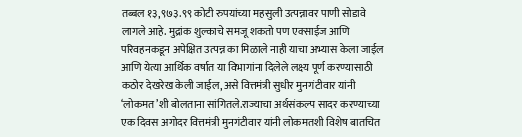तब्बल १३,९७३.९९ कोटी रुपयांच्या महसुली उत्पन्नावर पाणी सोडावे लागले आहे. मुद्रांक शुल्काचे समजू शकतो पण एक्साईज आणि परिवहनकडून अपेक्षित उत्पन्न का मिळाले नाही याचा अभ्यास केला जाईल आणि येत्या आर्थिक वर्षात या विभागांना दिलेले लक्ष्य पूर्ण करण्यासाठी कठोर देखरेख केली जाईल, असे वित्तमंत्री सुधीर मुनगंटीवार यांनी ‘लोकमत’शी बोलताना सांगितले.राज्याचा अर्थसंकल्प सादर करण्याच्या एक दिवस अगोदर वित्तमंत्री मुनगंटीवार यांनी लोकमतशी विशेष बातचित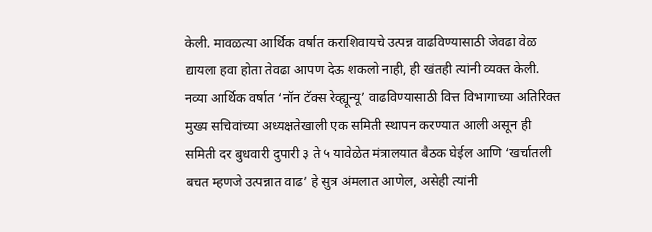केली. मावळत्या आर्थिक वर्षात कराशिवायचे उत्पन्न वाढविण्यासाठी जेवढा वेळ द्यायला हवा होता तेवढा आपण देऊ शकलो नाही, ही खंतही त्यांनी व्यक्त केली. नव्या आर्थिक वर्षात ‘नॉन टॅक्स रेव्ह्यून्यू’ वाढविण्यासाठी वित्त विभागाच्या अतिरिक्त मुख्य सचिवांच्या अध्यक्षतेखाली एक समिती स्थापन करण्यात आली असून ही समिती दर बुधवारी दुपारी ३ ते ५ यावेळेत मंत्रालयात बैठक घेईल आणि ‘खर्चातली बचत म्हणजे उत्पन्नात वाढ’ हे सुत्र अंमलात आणेल, असेही त्यांनी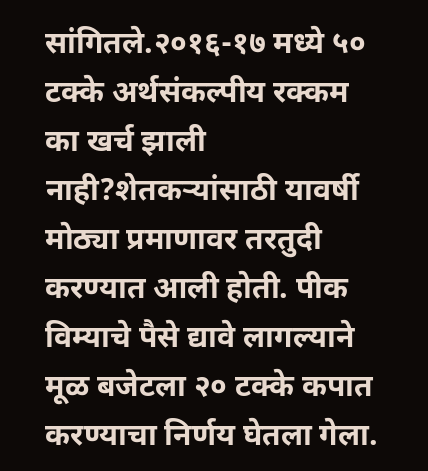सांगितले.२०१६-१७ मध्ये ५० टक्के अर्थसंकल्पीय रक्कम का खर्च झाली नाही?शेतकऱ्यांसाठी यावर्षी मोठ्या प्रमाणावर तरतुदी करण्यात आली होती. पीक विम्याचे पैसे द्यावे लागल्याने मूळ बजेटला २० टक्के कपात करण्याचा निर्णय घेतला गेला.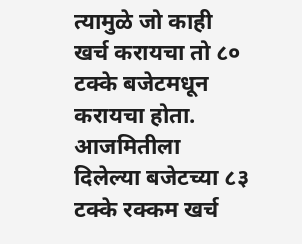त्यामुळे जो काही खर्च करायचा तो ८० टक्के बजेटमधून करायचा होता. आजमितीला दिलेल्या बजेटच्या ८३ टक्के रक्कम खर्च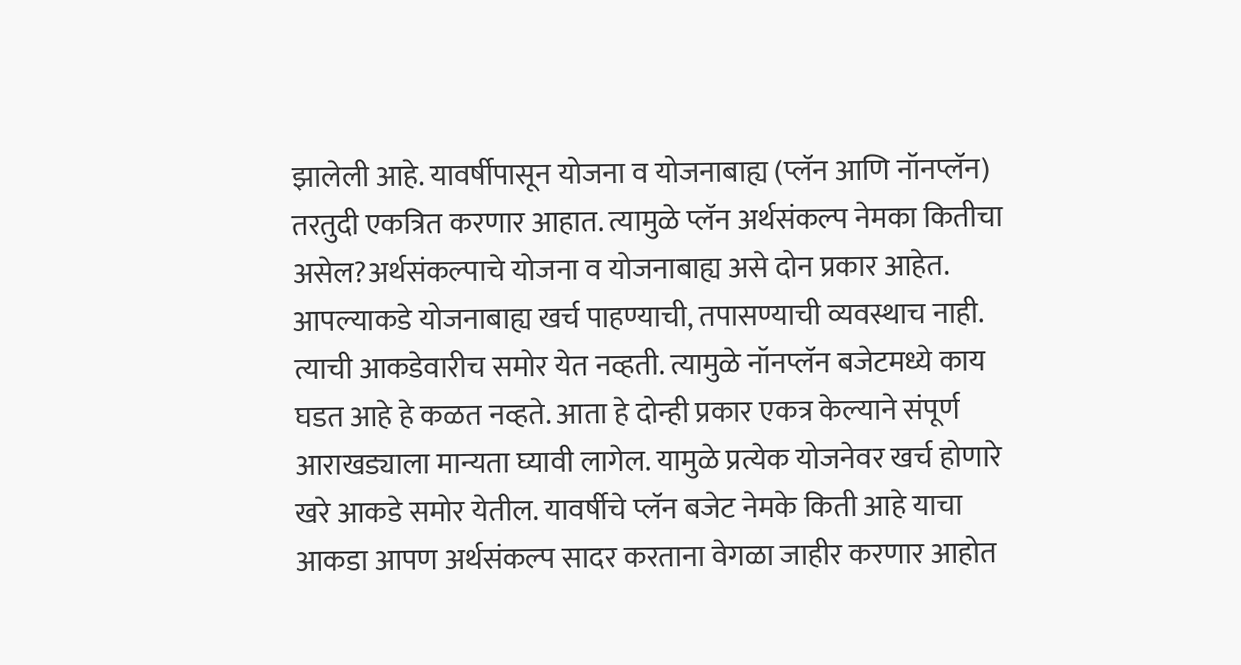झालेली आहे. यावर्षीपासून योजना व योजनाबाह्य (प्लॅन आणि नॉनप्लॅन) तरतुदी एकत्रित करणार आहात. त्यामुळे प्लॅन अर्थसंकल्प नेमका कितीचा असेल?अर्थसंकल्पाचे योजना व योजनाबाह्य असे दोन प्रकार आहेत. आपल्याकडे योजनाबाह्य खर्च पाहण्याची, तपासण्याची व्यवस्थाच नाही. त्याची आकडेवारीच समोर येत नव्हती. त्यामुळे नॉनप्लॅन बजेटमध्ये काय घडत आहे हे कळत नव्हते. आता हे दोन्ही प्रकार एकत्र केल्याने संपूर्ण आराखड्याला मान्यता घ्यावी लागेल. यामुळे प्रत्येक योजनेवर खर्च होणारे खरे आकडे समोर येतील. यावर्षीचे प्लॅन बजेट नेमके किती आहे याचा आकडा आपण अर्थसंकल्प सादर करताना वेगळा जाहीर करणार आहोत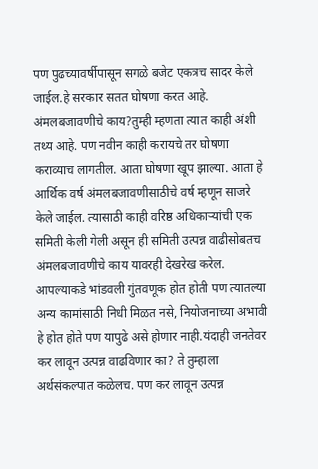पण पुढच्यावर्षीपासून सगळे बजेट एकत्रच सादर केले जाईल.हे सरकार सतत घोषणा करत आहे. अंमलबजावणीचे काय?तुम्ही म्हणता त्यात काही अंशी तथ्य आहे. पण नवीन काही करायचे तर घोषणा कराव्याच लागतील. आता घोषणा खूप झाल्या. आता हे आर्थिक वर्ष अंमलबजावणीसाठीचे वर्ष म्हणून साजरे केले जाईल. त्यासाठी काही वरिष्ठ अधिकाऱ्यांची एक समिती केली गेली असून ही समिती उत्पन्न वाढीसोबतच अंमलबजावणीचे काय यावरही देखरेख करेल. आपल्याकडे भांडवली गुंतवणूक होत होती पण त्यातल्या अन्य कामांसाठी निधी मिळत नसे, नियोजनाच्या अभावी हे होत होते पण यापुढे असे होणार नाही.यंदाही जनतेवर कर लावून उत्पन्न वाढविणार का? ते तुम्हाला अर्थसंकल्पात कळेलच. पण कर लावून उत्पन्न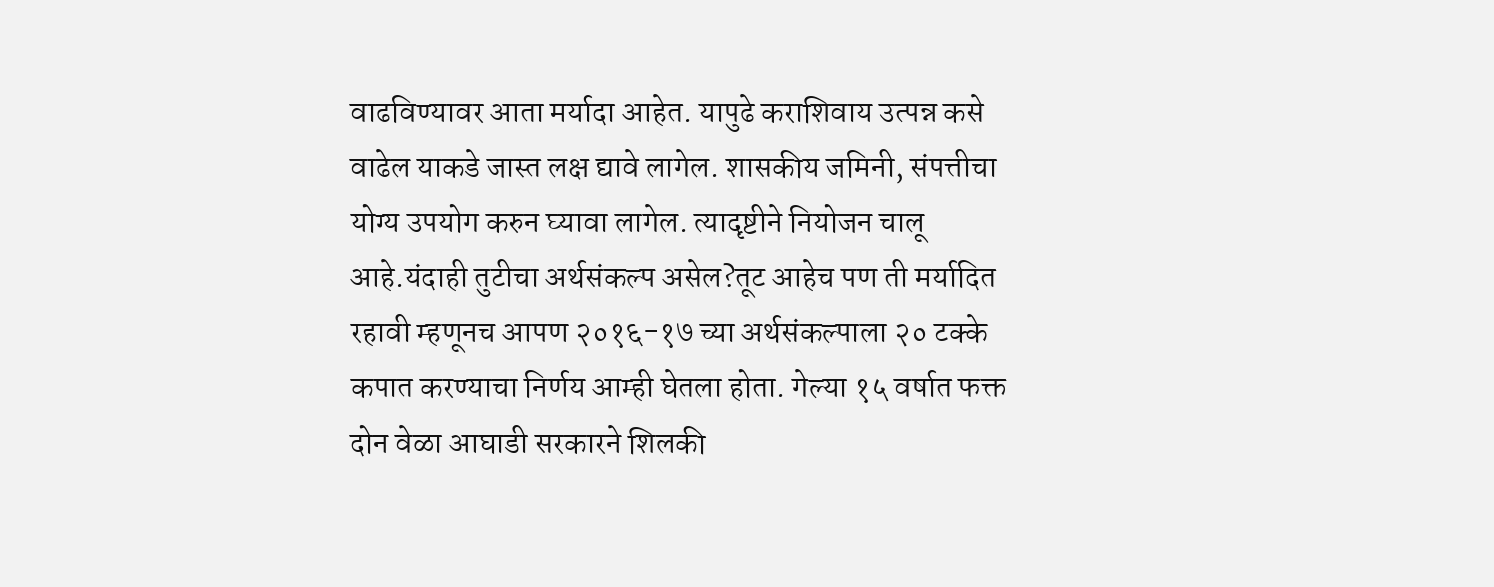वाढविण्यावर आता मर्यादा आहेत. यापुढे कराशिवाय उत्पन्न कसे वाढेल याकडे जास्त लक्ष द्यावे लागेल. शासकीय जमिनी, संपत्तीचा योग्य उपयोग करुन घ्यावा लागेल. त्यादृष्टीने नियोजन चालू आहे.यंदाही तुटीचा अर्थसंकल्प असेल?तूट आहेच पण ती मर्यादित रहावी म्हणूनच आपण २०१६-१७ च्या अर्थसंकल्पाला २० टक्के कपात करण्याचा निर्णय आम्ही घेतला होता. गेल्या १५ वर्षात फक्त दोन वेळा आघाडी सरकारने शिलकी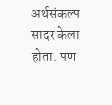अर्थसंकल्प सादर केला होता. पण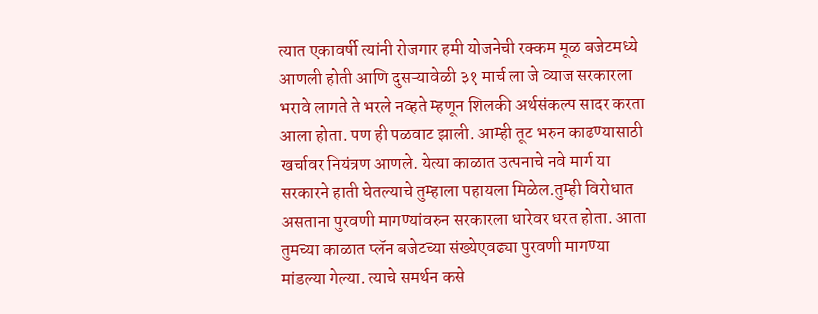त्यात एकावर्षी त्यांनी रोजगार हमी योजनेची रक्कम मूळ बजेटमध्ये आणली होती आणि दुसऱ्यावेळी ३१ मार्च ला जे व्याज सरकारला भरावे लागते ते भरले नव्हते म्हणून शिलकी अर्थसंकल्प सादर करता आला होता. पण ही पळवाट झाली. आम्ही तूट भरुन काढण्यासाठी खर्चावर नियंत्रण आणले. येत्या काळात उत्पनाचे नवे मार्ग या सरकारने हाती घेतल्याचे तुम्हाला पहायला मिळेल.तुम्ही विरोधात असताना पुरवणी मागण्यांवरुन सरकारला धारेवर धरत होता. आता तुमच्या काळात प्लॅन बजेटच्या संख्येएवढ्या पुरवणी मागण्या मांडल्या गेल्या. त्याचे समर्थन कसे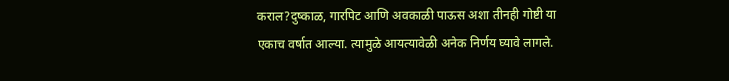कराल?दुष्काळ, गारपिट आणि अवकाळी पाऊस अशा तीनही गोष्टी या एकाच वर्षात आल्या. त्यामुळे आयत्यावेळी अनेक निर्णय घ्यावे लागले.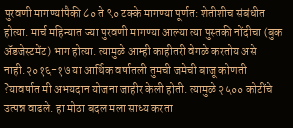पुरवणी मागण्यांपैकी ८० ते ९० टक्के मागण्या पूर्णत: शेतीशीच संबंधीत होत्या. मार्च महिन्यात ज्या पुरवणी मागण्या आल्या त्या पुस्तकी नोंदीचा (बुक अ‍ॅडजेस्टमेंट) भाग होत्या. त्यामुळे आम्ही काहीतरी वेगळे करतोय असे नाही.२०१६-१७ या आर्थिक वर्षातली तुमची जमेची बाजू कोणती ?यावर्षात मी अभयदान योजना जाहीर केली होती. त्यामुळे २५०० कोटींचे उत्पन्न वाढले. हा मोठा बदल मला साध्य करता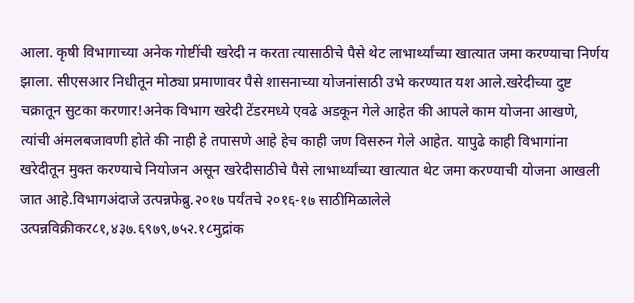आला. कृषी विभागाच्या अनेक गोष्टींची खरेदी न करता त्यासाठीचे पैसे थेट लाभार्थ्यांच्या खात्यात जमा करण्याचा निर्णय झाला. सीएसआर निधीतून मोठ्या प्रमाणावर पैसे शासनाच्या योजनांसाठी उभे करण्यात यश आले.खरेदीच्या दुष्ट चक्रातून सुटका करणार!अनेक विभाग खरेदी टेंडरमध्ये एवढे अडकून गेले आहेत की आपले काम योजना आखणे, त्यांची अंमलबजावणी होते की नाही हे तपासणे आहे हेच काही जण विसरुन गेले आहेत. यापुढे काही विभागांना खरेदीतून मुक्त करण्याचे नियोजन असून खरेदीसाठीचे पैसे लाभार्थ्यांच्या खात्यात थेट जमा करण्याची योजना आखली जात आहे.विभागअंदाजे उत्पन्नफेब्रु.२०१७ पर्यंतचे २०१६-१७ साठीमिळालेले उत्पन्नविक्रीकर८१,४३७.६९७९,७५२.१८मुद्रांक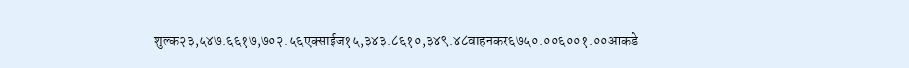शुल्क२३,५४७.६६१७,७०२.५६एक्साईज१५,३४३.८६१०,३४९.४८वाहनकर६७५०.००६००१.००आकडे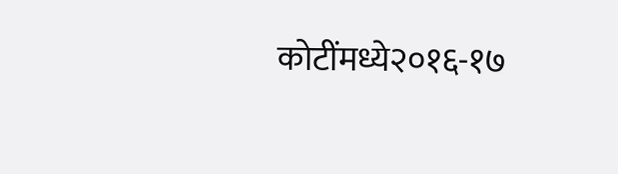कोटींमध्ये२०१६-१७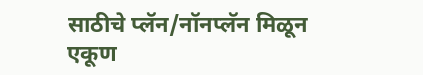साठीचे प्लॅन/नॉनप्लॅन मिळून एकूण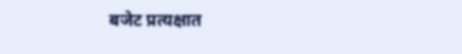बजेट प्रत्यक्षात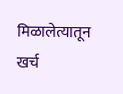मिळालेत्यातून खर्च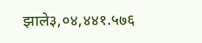झाले३,०४,४४१.५७६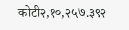कोटी२,१०,२५७.३९२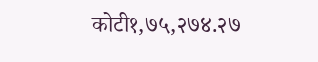कोटी१,७५,२७४.२७